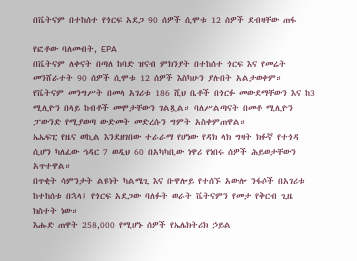በቬትናም በተከሰተ የጎርፍ አደጋ 90 ሰዎች ሲሞቱ 12 ሰዎች ደብዛቸው ጠፋ

የፎቶው ባለመብት, EPA
በቬትናም ለቀናት በጣለ ከባድ ዝናብ ምክንያት በተከሰተ ጎርፍ እና የመሬት መንሸራተት 90 ሰዎች ሲሞቱ 12 ሰዎች እስካሁን ያሉበት አልታወቀም።
የቬትናም መንግሥት በመላ አገሪቱ 186 ሺህ ቤቶች በጎርፉ መውደማቸውን እና ከ3 ሚሊዮን በላይ ከብቶች መሞታቸውን ገልጿል። ባለሥልጣናት በመቶ ሚሊዮን ፓውንድ የሚያወጣ ውድመት መድረሱን ግምት አስቀምጠዋል።
ኤኤፍፒ የዜና ወኪል እንደዘገበው ተራራማ የሆነው የዳክ ላክ ግዛት ክፉኛ የተጎዳ ሲሆን ካለፈው ኅዳር 7 ወዲህ 60 በአካካቢው ነዋሪ የነበሩ ሰዎች ሕይወታቸውን አጥተዋል።
በጥቂት ሳምንታት ልዩነት ካልሜጊ እና ቡዋሎይ የተሰኙ አውሎ ንፋሶች በአገሪቱ ከተከሰቱ በኋላ፤ የጎርፍ አደጋው ባለፉት ወራት ቬትናምን የመታ የቅርብ ጊዜ ክስተት ነው።
እሑድ ጠዋት 258,000 የሚሆኑ ሰዎች የኤሌክትሪክ ኃይል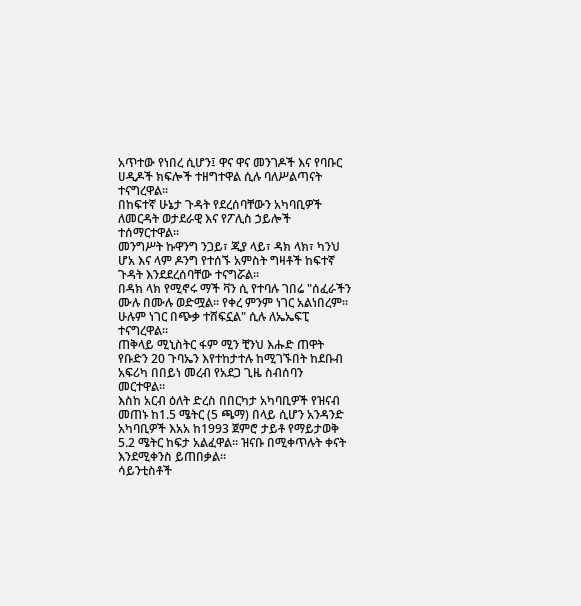አጥተው የነበረ ሲሆን፤ ዋና ዋና መንገዶች እና የባቡር ሀዲዶች ክፍሎች ተዘግተዋል ሲሉ ባለሥልጣናት ተናግረዋል።
በከፍተኛ ሁኔታ ጉዳት የደረሰባቸውን አካባቢዎች ለመርዳት ወታደራዊ እና የፖሊስ ኃይሎች ተሰማርተዋል።
መንግሥት ኩዋንግ ንጋይ፣ ጂያ ላይ፣ ዳክ ላክ፣ ካንህ ሆአ እና ላም ዶንግ የተሰኙ አምስት ግዛቶች ከፍተኛ ጉዳት እንደደረሰባቸው ተናግሯል።
በዳክ ላክ የሚኖሩ ማች ቫን ሲ የተባሉ ገበሬ "ሰፈራችን ሙሉ በሙሉ ወድሟል። የቀረ ምንም ነገር አልነበረም። ሁሉም ነገር በጭቃ ተሸፍኗል" ሲሉ ለኤኤፍፒ ተናግረዋል።
ጠቅላይ ሚኒስትር ፋም ሚን ቺንህ እሑድ ጠዋት የቡድን 20 ጉባኤን እየተከታተሉ ከሚገኙበት ከደቡብ አፍሪካ በበይነ መረብ የአደጋ ጊዜ ስብሰባን መርተዋል።
እስከ አርብ ዕለት ድረስ በበርካታ አካባቢዎች የዝናብ መጠኑ ከ1.5 ሜትር (5 ጫማ) በላይ ሲሆን አንዳንድ አካባቢዎች እአአ ከ1993 ጀምሮ ታይቶ የማይታወቅ 5.2 ሜትር ከፍታ አልፈዋል። ዝናቡ በሚቀጥሉት ቀናት እንደሚቀንስ ይጠበቃል።
ሳይንቲስቶች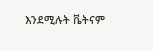እንደሚሉት ቬትናም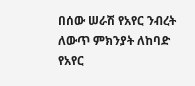በሰው ሠራሽ የአየር ንብረት ለውጥ ምክንያት ለከባድ የአየር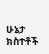ሁኔታ ክስተቶች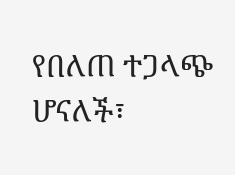የበለጠ ተጋላጭ ሆናለች፣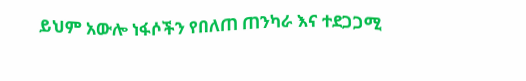ይህም አውሎ ነፋሶችን የበለጠ ጠንካራ እና ተደጋጋሚ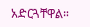አድርጓቸዋል።